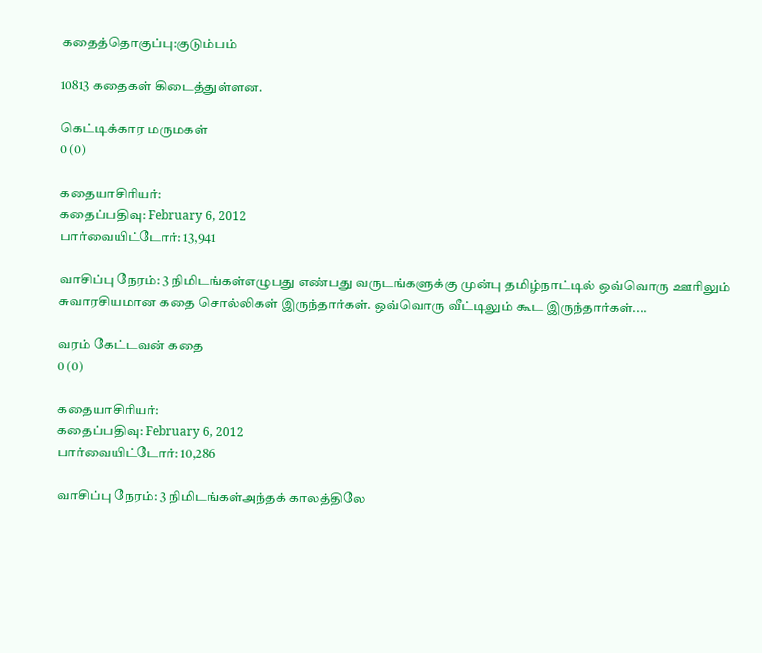கதைத்தொகுப்பு:குடும்பம்

10813 கதைகள் கிடைத்துள்ளன.

கெட்டிக்கார மருமகள்
0 (0)

கதையாசிரியர்:
கதைப்பதிவு: February 6, 2012
பார்வையிட்டோர்: 13,941

வாசிப்பு நேரம்: 3 நிமிடங்கள்எழுபது எண்பது வருடங்களுக்கு முன்பு தமிழ்நாட்டில் ஒவ்வொரு ஊரிலும் சுவாரசியமான கதை சொல்லிகள் இருந்தார்கள். ஒவ்வொரு வீட்டிலும் கூட இருந்தார்கள்....

வரம் கேட்டவன் கதை
0 (0)

கதையாசிரியர்:
கதைப்பதிவு: February 6, 2012
பார்வையிட்டோர்: 10,286

வாசிப்பு நேரம்: 3 நிமிடங்கள்அந்தக் காலத்திலே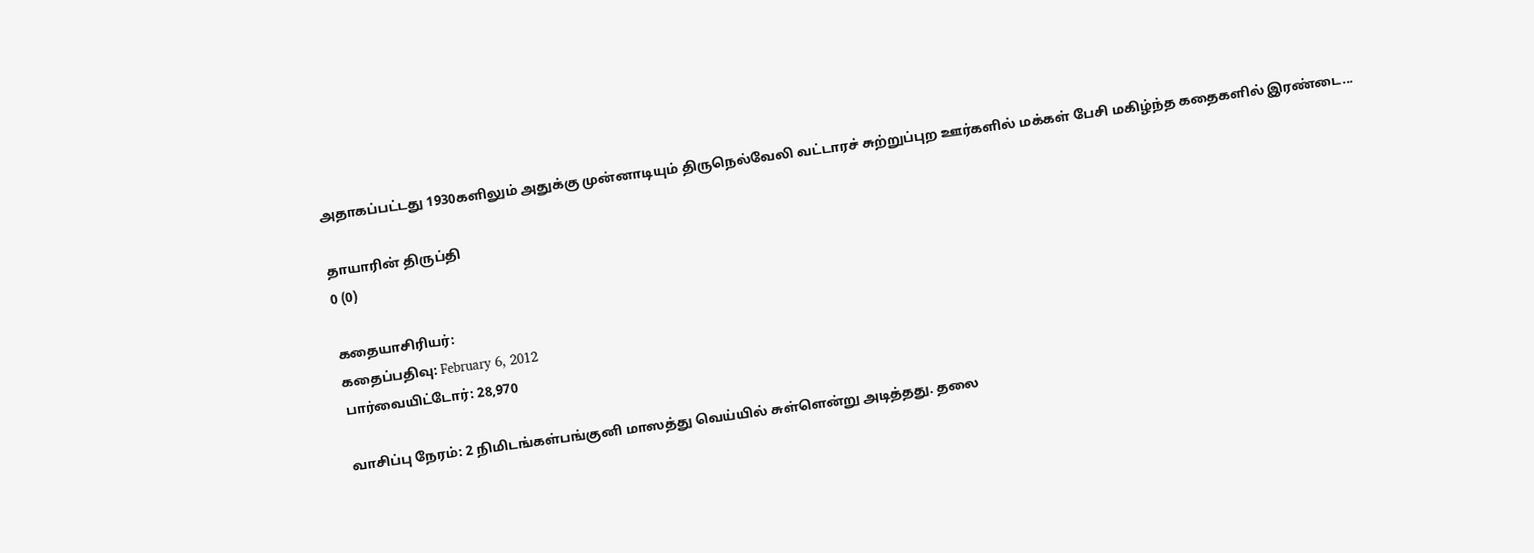அதாகப்பட்டது 1930களிலும் அதுக்கு முன்னாடியும் திருநெல்வேலி வட்டாரச் சுற்றுப்புற ஊர்களில் மக்கள் பேசி மகிழ்ந்த கதைகளில் இரண்டை...

தாயாரின் திருப்தி
0 (0)

கதையாசிரியர்:
கதைப்பதிவு: February 6, 2012
பார்வையிட்டோர்: 28,970

வாசிப்பு நேரம்: 2 நிமிடங்கள்பங்குனி மாஸத்து வெய்யில் சுள்ளென்று அடித்தது. தலை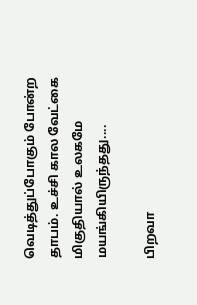வெடித்துப்போகும் போன்ற தாபம். உச்சி கால வேட்கை மிகுதியால் உலகமே மயங்கியிருந்தது....

பிறவா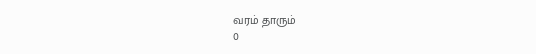வரம் தாரும்
0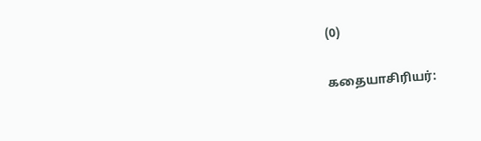(0)

கதையாசிரியர்: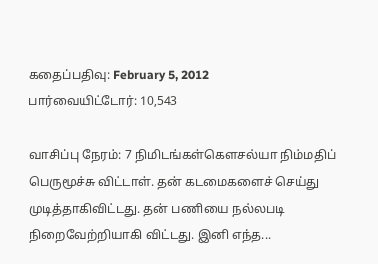கதைப்பதிவு: February 5, 2012
பார்வையிட்டோர்: 10,543

வாசிப்பு நேரம்: 7 நிமிடங்கள்கௌசல்யா நிம்மதிப் பெருமூச்சு விட்டாள். தன் கடமைகளைச் செய்து முடித்தாகிவிட்டது. தன் பணியை நல்லபடி நிறைவேற்றியாகி விட்டது. இனி எந்த...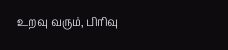உறவு வரும், பிரிவு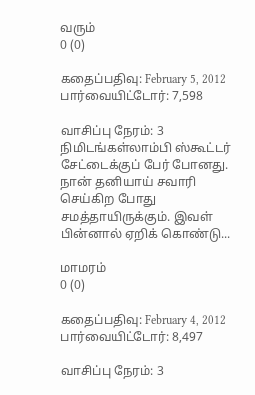வரும்
0 (0)

கதைப்பதிவு: February 5, 2012
பார்வையிட்டோர்: 7,598

வாசிப்பு நேரம்: 3 நிமிடங்கள்லாம்பி ஸ்கூட்டர் சேட்டைக்குப் பேர் போனது. நான் தனியாய் சவாரி செய்கிற போது சமத்தாயிருக்கும். இவள் பின்னால் ஏறிக் கொண்டு...

மாமரம்
0 (0)

கதைப்பதிவு: February 4, 2012
பார்வையிட்டோர்: 8,497

வாசிப்பு நேரம்: 3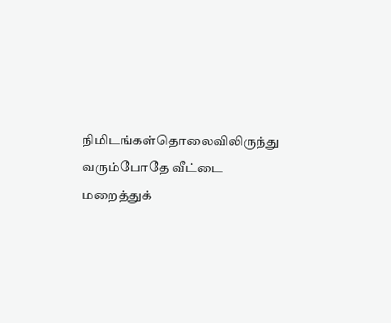நிமிடங்கள்தொலைவிலிருந்து வரும்போதே வீட்டை மறைத்துக்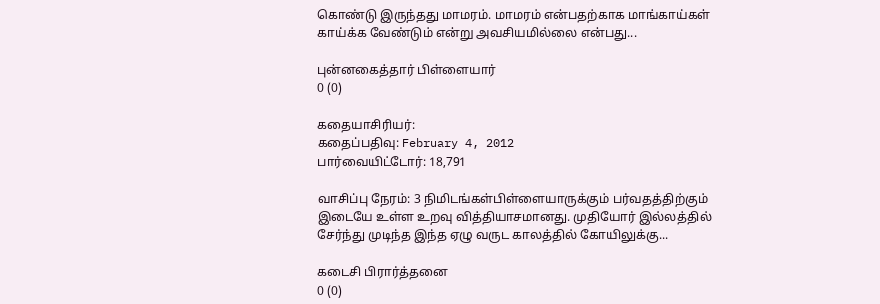கொண்டு இருந்தது மாமரம். மாமரம் என்பதற்காக மாங்காய்கள் காய்க்க வேண்டும் என்று அவசியமில்லை என்பது...

புன்னகைத்தார் பிள்ளையார்
0 (0)

கதையாசிரியர்:
கதைப்பதிவு: February 4, 2012
பார்வையிட்டோர்: 18,791

வாசிப்பு நேரம்: 3 நிமிடங்கள்பிள்ளையாருக்கும் பர்வதத்திற்கும் இடையே உள்ள உறவு வித்தியாசமானது. முதியோர் இல்லத்தில் சேர்ந்து முடிந்த இந்த ஏழு வருட காலத்தில் கோயிலுக்கு...

கடைசி பிரார்த்தனை
0 (0)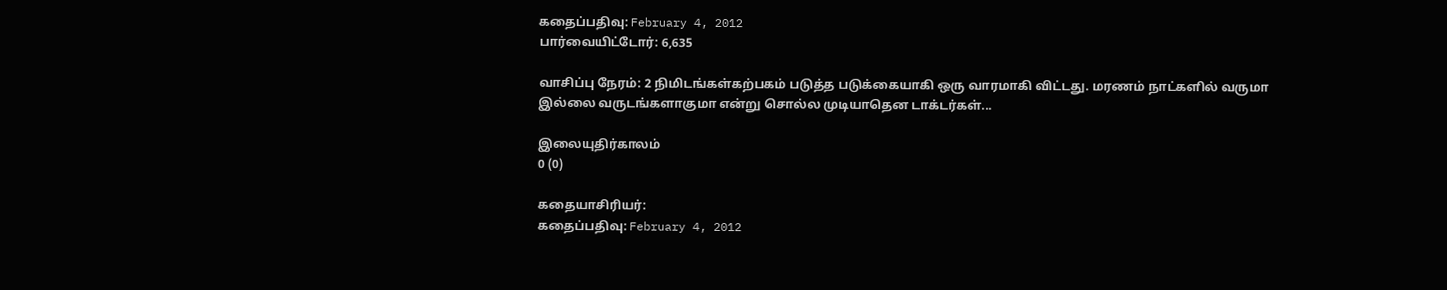கதைப்பதிவு: February 4, 2012
பார்வையிட்டோர்: 6,635

வாசிப்பு நேரம்: 2 நிமிடங்கள்கற்பகம் படுத்த படுக்கையாகி ஒரு வாரமாகி விட்டது. மரணம் நாட்களில் வருமா இல்லை வருடங்களாகுமா என்று சொல்ல முடியாதென டாக்டர்கள்...

இலையுதிர்காலம்
0 (0)

கதையாசிரியர்:
கதைப்பதிவு: February 4, 2012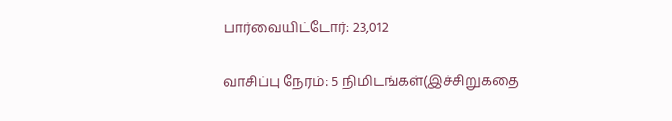பார்வையிட்டோர்: 23,012

வாசிப்பு நேரம்: 5 நிமிடங்கள்(இச்சிறுகதை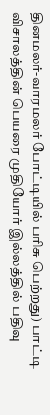தினமலர்-வாரமலர் போட்டியில் பரிசு பெற்றது) பாட்டி விசாலத்தின் பெயரை முதியோர் இல்லத்தில் பதிவு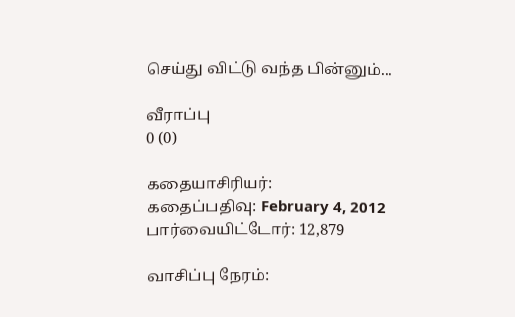செய்து விட்டு வந்த பின்னும்...

வீராப்பு
0 (0)

கதையாசிரியர்:
கதைப்பதிவு: February 4, 2012
பார்வையிட்டோர்: 12,879

வாசிப்பு நேரம்: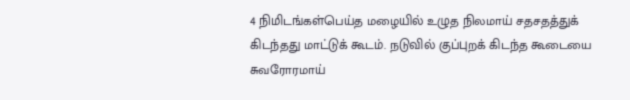4 நிமிடங்கள்பெய்த மழையில் உழுத நிலமாய் சதசதத்துக் கிடந்தது மாட்டுக் கூடம். நடுவில் குப்புறக் கிடந்த கூடையை சுவரோரமாய்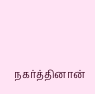நகர்த்தினான்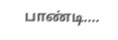பாண்டி....